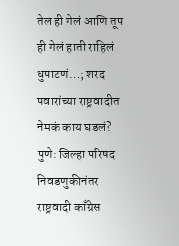तेल ही गेलं आणि तूप ही गेलं हाती राहिलं धुपाटणं…; शरद पवारांच्या राष्ट्रवादीत नेमकं काय घडलं?
पुणे: जिल्हा परिषद निवडणुकीनंतर राष्ट्रवादी काँग्रेस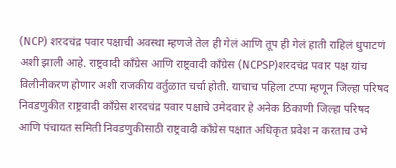(NCP) शरदचंद्र पवार पक्षाची अवस्था म्हणजे तेल ही गेलं आणि तूप ही गेलं हाती राहिलं धुपाटणं अशी झाली आहे. राष्ट्रवादी काँग्रेस आणि राष्ट्रवादी काँग्रेस (NCPSP)शरदचंद्र पवार पक्ष यांच विलीनीकरण होणार अशी राजकीय वर्तुळात चर्चा होती. याचाच पहिला टप्पा म्हणून जिल्हा परिषद निवडणुकीत राष्ट्रवादी काँग्रेस शरदचंद्र पवार पक्षाचे उमेदवार हे अनेक ठिकाणी जिल्हा परिषद आणि पंचायत समिती निवडणुकीसाठी राष्ट्रवादी काँग्रेस पक्षात अधिकृत प्रवेश न करताच उभे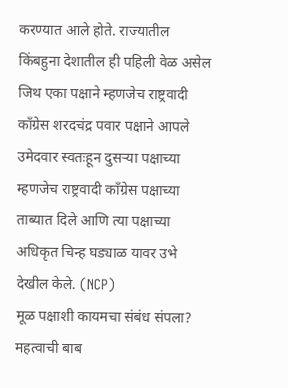करण्यात आले होते. राज्यातील किंबहुना देशातील ही पहिली वेळ असेल जिथ एका पक्षाने म्हणजेच राष्ट्रवादी काँग्रेस शरदचंद्र पवार पक्षाने आपले उमेदवार स्वतःहून दुसऱ्या पक्षाच्या म्हणजेच राष्ट्रवादी काँग्रेस पक्षाच्या ताब्यात दिले आणि त्या पक्षाच्या अधिकृत चिन्ह घड्याळ यावर उभे देखील केले. (NCP)
मूळ पक्षाशी कायमचा संबंध संपला?
महत्वाची बाब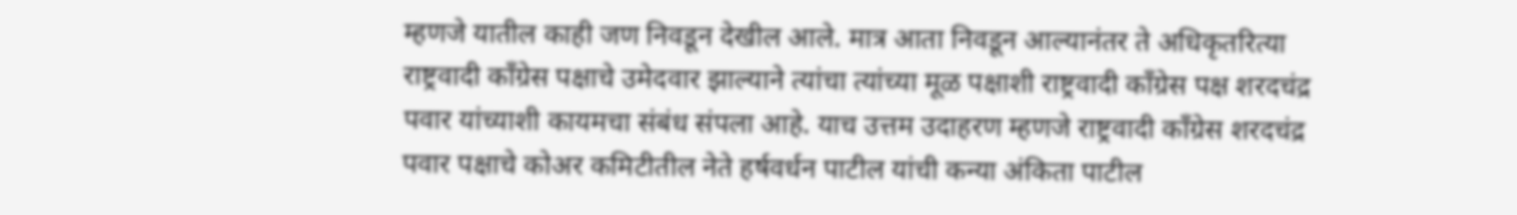म्हणजे यातील काही जण निवडून देखील आले. मात्र आता निवडून आल्यानंतर ते अधिकृतरित्या राष्ट्रवादी काँग्रेस पक्षाचे उमेदवार झाल्याने त्यांचा त्यांच्या मूळ पक्षाशी राष्ट्रवादी काँग्रेस पक्ष शरदचंद्र पवार यांच्याशी कायमचा संबंध संपला आहे. याच उत्तम उदाहरण म्हणजे राष्ट्रवादी काँग्रेस शरदचंद्र पवार पक्षाचे कोअर कमिटीतील नेते हर्षवर्धन पाटील यांची कन्या अंकिता पाटील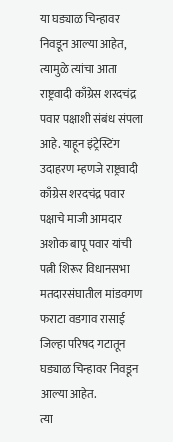या घड्याळ चिन्हावर निवडून आल्या आहेत, त्यामुळे त्यांचा आता राष्ट्रवादी काँग्रेस शरदचंद्र पवार पक्षाशी संबंध संपला आहे. याहून इंट्रेस्टिंग उदाहरण म्हणजे राष्ट्रवादी काँग्रेस शरदचंद्र पवार पक्षाचे माजी आमदार अशोक बापू पवार यांची पत्नी शिरूर विधानसभा मतदारसंघातील मांडवगण फराटा वडगाव रासाई जिल्हा परिषद गटातून घड्याळ चिन्हावर निवडून आल्या आहेत.
त्या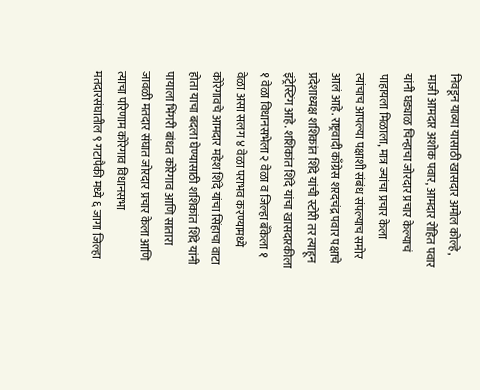निवडून याव्या यासाठी खासदार अमोल कोल्हे, माजी आमदार अशोक पवार, आमदार रोहित पवार यांनी घड्याळ चिन्हाचा जोरदार प्रचार केल्याचं पाहायला मिळाला, मात्र ज्यांचा प्रचार केला त्यांचाच आपल्या पक्षाशी संबंध संपल्याच समोर आलं आहे. राष्ट्रवादी काँग्रेस शरदचंद्र पवार पक्षाचे प्रदेशाध्यक्ष शशिकांत शिंदे यांची स्टोरी तर त्याहून इंट्रेस्टिंग आहे. शशिकांत शिंदे यांचा खासदारकीला १ वेळा विधानसभेला २ वेळा व जिल्हा बँकेला १ वेळा असा सलग ४ वेळा पराभव करण्यामध्ये कोरेगावचे आमदार महेश शिंदे यांचा सिंहाचा वाटा होता याचा बदला घेण्यासाठी शशिकांत शिंदे यांनी पायाला भिंगरी बांधत कोरेगाव आणि सातारा जावळी मतदार संघात जोरदार प्रचार केला आणि त्याचा परिणाम कोरेगाव विधानसभा मतदारसंघातील ९ गटापैकी मध्ये ६ जागा जिल्हा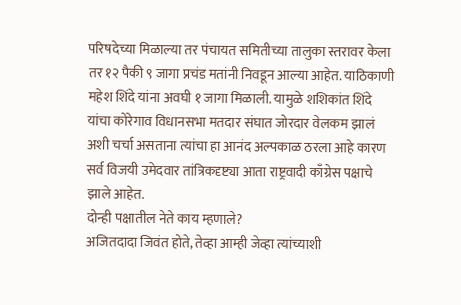परिषदेच्या मिळाल्या तर पंचायत समितीच्या तालुका स्तरावर केला तर १२ पैकी ९ जागा प्रचंड मतांनी निवडून आल्या आहेत. याठिकाणी महेश शिंदे यांना अवघी १ जागा मिळाली. यामुळे शशिकांत शिंदे यांचा कोरेगाव विधानसभा मतदार संघात जोरदार वेलकम झालं अशी चर्चा असताना त्यांचा हा आनंद अल्पकाळ ठरला आहे कारण सर्व विजयी उमेदवार तांत्रिकदृष्ट्या आता राष्ट्रवादी काँग्रेस पक्षाचे झाले आहेत.
दोन्ही पक्षातील नेते काय म्हणाले?
अजितदादा जिवंत होते, तेव्हा आम्ही जेव्हा त्यांच्याशी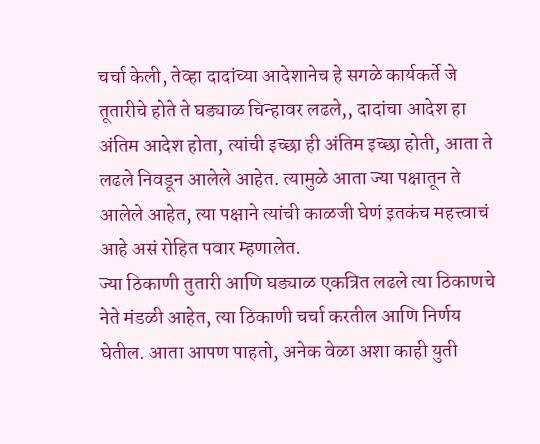चर्चा केली, तेव्हा दादांच्या आदेशानेच हे सगळे कार्यकर्ते जे तूतारीचे होते ते घड्याळ चिन्हावर लढले,, दादांचा आदेश हा अंतिम आदेश होता, त्यांची इच्छा ही अंतिम इच्छा होती, आता ते लढले निवडून आलेले आहेत. त्यामुळे आता ज्या पक्षातून ते आलेले आहेत, त्या पक्षाने त्यांची काळजी घेणं इतकंच महत्त्वाचं आहे असं रोहित पवार म्हणालेत.
ज्या ठिकाणी तुतारी आणि घड्याळ एकत्रित लढले त्या ठिकाणचे नेते मंडळी आहेत, त्या ठिकाणी चर्चा करतील आणि निर्णय घेतील. आता आपण पाहतो, अनेक वेळा अशा काही युती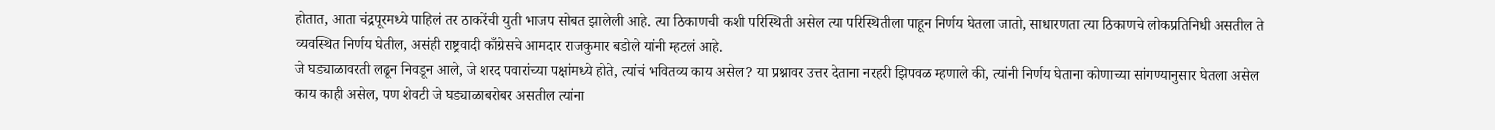होतात, आता चंद्रपूरमध्ये पाहिलं तर ठाकरेंची युती भाजप सोबत झालेली आहे. त्या ठिकाणची कशी परिस्थिती असेल त्या परिस्थितीला पाहून निर्णय घेतला जातो, साधारणता त्या ठिकाणचे लोकप्रतिनिधी असतील ते व्यवस्थित निर्णय घेतील, असंही राष्ट्रवादी काँग्रेसचे आमदार राजकुमार बडोले यांनी म्हटलं आहे.
जे घड्याळावरती लढून निवडून आले, जे शरद पवारांच्या पक्षांमध्ये होते, त्यांचं भवितव्य काय असेल? या प्रश्नावर उत्तर देताना नरहरी झिपवळ म्हणाले की, त्यांनी निर्णय घेताना कोणाच्या सांगण्यानुसार घेतला असेल काय काही असेल, पण शेवटी जे घड्याळाबरोबर असतील त्यांना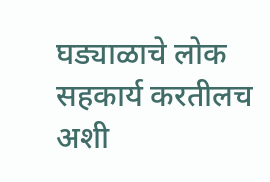घड्याळाचे लोक सहकार्य करतीलच अशी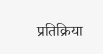प्रतिक्रिया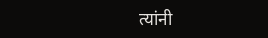त्यांनी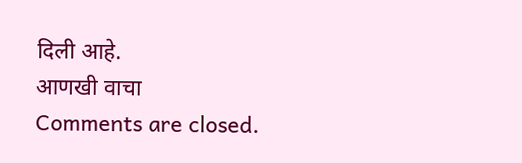दिली आहे.
आणखी वाचा
Comments are closed.